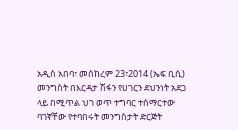አዲስ አበባ፣ መሰከረም 23፣2014 (ኤፍ ቢሲ) መንግስት በእርዳታ ሽፋን የሀገርን ደህንነት አደጋ ላይ በሚጥል ህገ ወጥ ተግባር ተሰማርተው ባገኛቸው የተባበሩት መንግስታት ድርጅት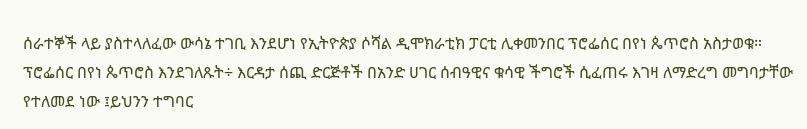ሰራተኞች ላይ ያስተላለፈው ውሳኔ ተገቢ እንደሆነ የኢትዮጵያ ሶሻል ዲሞክራቲክ ፓርቲ ሊቀመንበር ፕሮፌሰር በየነ ጴጥሮስ አስታወቁ።
ፕሮፌሰር በየነ ጴጥሮስ እንደገለጹት÷ እርዳታ ሰጪ ድርጅቶች በአንድ ሀገር ሰብዓዊና ቁሳዊ ችግሮች ሲፈጠሩ እገዛ ለማድረግ መግባታቸው የተለመደ ነው ፤ይህንን ተግባር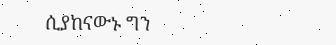ሲያከናውኑ ግን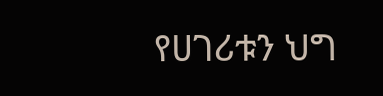የሀገሪቱን ህግ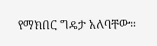የማክበር ግዴታ አለባቸው።